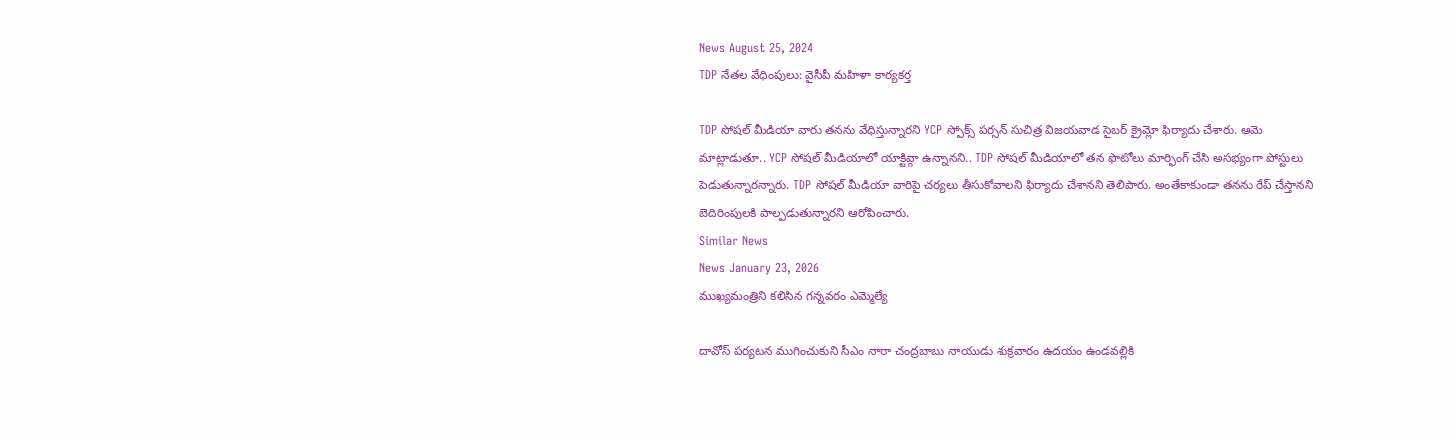News August 25, 2024
TDP నేతల వేధింపులు: వైసీపీ మహిళా కార్యకర్త

TDP సోషల్ మీడియా వారు తనను వేధిస్తున్నారని YCP స్పోక్స్ పర్సన్ సుచిత్ర విజయవాడ సైబర్ క్రైమ్లో ఫిర్యాదు చేశారు. ఆమె మాట్లాడుతూ.. YCP సోషల్ మీడియాలో యాక్టివ్గా ఉన్నానని.. TDP సోషల్ మీడియాలో తన ఫొటోలు మార్ఫింగ్ చేసి అసభ్యంగా పోస్టులు పెడుతున్నారన్నారు. TDP సోషల్ మీడియా వారిపై చర్యలు తీసుకోవాలని ఫిర్యాదు చేశానని తెలిపారు. అంతేకాకుండా తనను రేప్ చేస్తానని బెదిరింపులకి పాల్పడుతున్నారని ఆరోపించారు.
Similar News
News January 23, 2026
ముఖ్యమంత్రిని కలిసిన గన్నవరం ఎమ్మెల్యే

దావోస్ పర్యటన ముగించుకుని సీఎం నారా చంద్రబాబు నాయుడు శుక్రవారం ఉదయం ఉండవల్లికి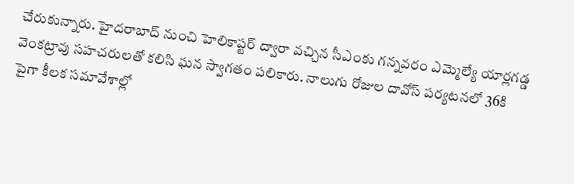చేరుకున్నారు. హైదరాబాద్ నుంచి హెలికాప్టర్ ద్వారా వచ్చిన సీఎంకు గన్నవరం ఎమ్మెల్యే యార్లగడ్డ వెంకట్రావు సహచరులతో కలిసి ఘన స్వాగతం పలికారు. నాలుగు రోజుల దావోస్ పర్యటనలో 36కి పైగా కీలక సమావేశాల్లో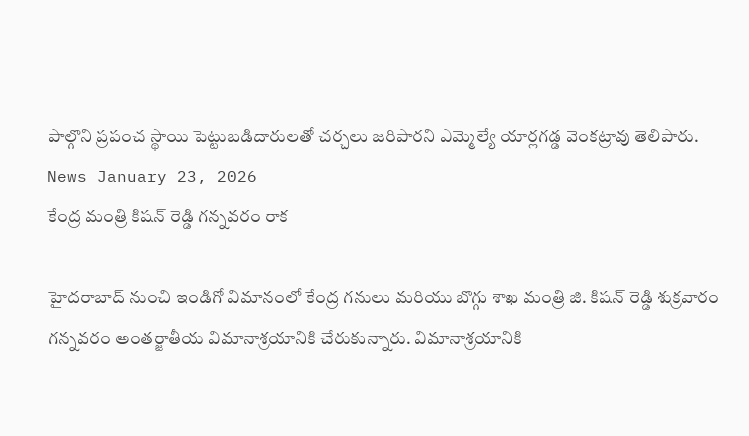పాల్గొని ప్రపంచ స్థాయి పెట్టుబడిదారులతో చర్చలు జరిపారని ఎమ్మెల్యే యార్లగడ్డ వెంకట్రావు తెలిపారు.
News January 23, 2026
కేంద్ర మంత్రి కిషన్ రెడ్డి గన్నవరం రాక

హైదరాబాద్ నుంచి ఇండిగో విమానంలో కేంద్ర గనులు మరియు బొగ్గు శాఖ మంత్రి జి. కిషన్ రెడ్డి శుక్రవారం గన్నవరం అంతర్జాతీయ విమానాశ్రయానికి చేరుకున్నారు. విమానాశ్రయానికి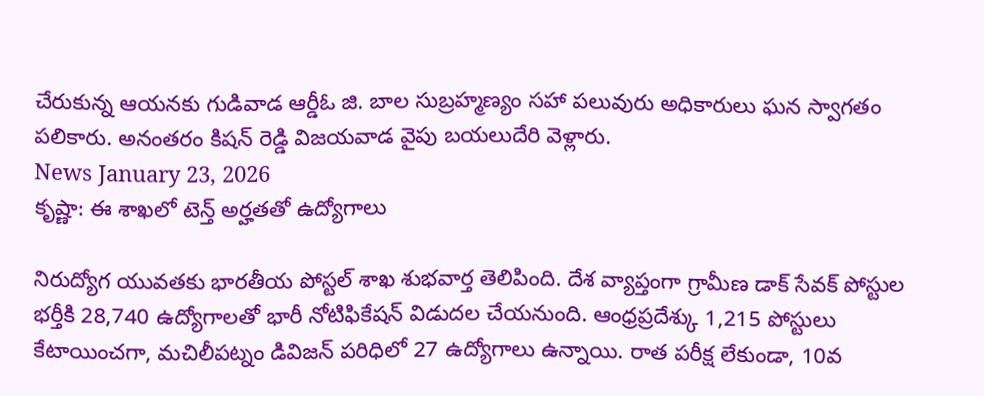చేరుకున్న ఆయనకు గుడివాడ ఆర్డీఓ జి. బాల సుబ్రహ్మణ్యం సహా పలువురు అధికారులు ఘన స్వాగతం పలికారు. అనంతరం కిషన్ రెడ్డి విజయవాడ వైపు బయలుదేరి వెళ్లారు.
News January 23, 2026
కృష్ణా: ఈ శాఖలో టెన్త్ అర్హతతో ఉద్యోగాలు

నిరుద్యోగ యువతకు భారతీయ పోస్టల్ శాఖ శుభవార్త తెలిపింది. దేశ వ్యాప్తంగా గ్రామీణ డాక్ సేవక్ పోస్టుల భర్తీకి 28,740 ఉద్యోగాలతో భారీ నోటిఫికేషన్ విడుదల చేయనుంది. ఆంధ్రప్రదేశ్కు 1,215 పోస్టులు కేటాయించగా, మచిలీపట్నం డివిజన్ పరిధిలో 27 ఉద్యోగాలు ఉన్నాయి. రాత పరీక్ష లేకుండా, 10వ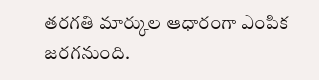తరగతి మార్కుల ఆధారంగా ఎంపిక జరగనుంది.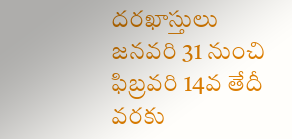దరఖాస్తులు జనవరి 31 నుంచి ఫిబ్రవరి 14వ తేదీ వరకు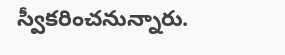స్వీకరించనున్నారు.